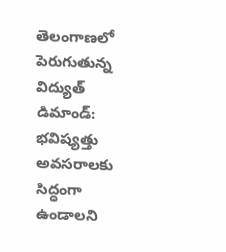తెలంగాణలో పెరుగుతున్న విద్యుత్ డిమాండ్: భవిష్యత్తు అవసరాలకు సిద్ధంగా ఉండాలని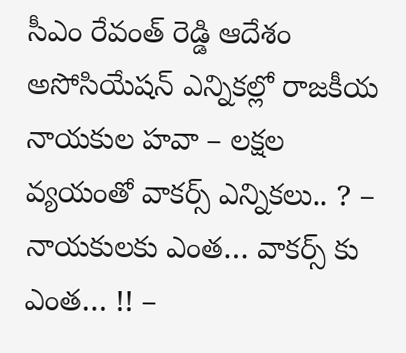సీఎం రేవంత్ రెడ్డి ఆదేశం
అసోసియేషన్ ఎన్నికల్లో రాజకీయ నాయకుల హవా – లక్షల వ్యయంతో వాకర్స్ ఎన్నికలు.. ? – నాయకులకు ఎంత… వాకర్స్ కు ఎంత… !! –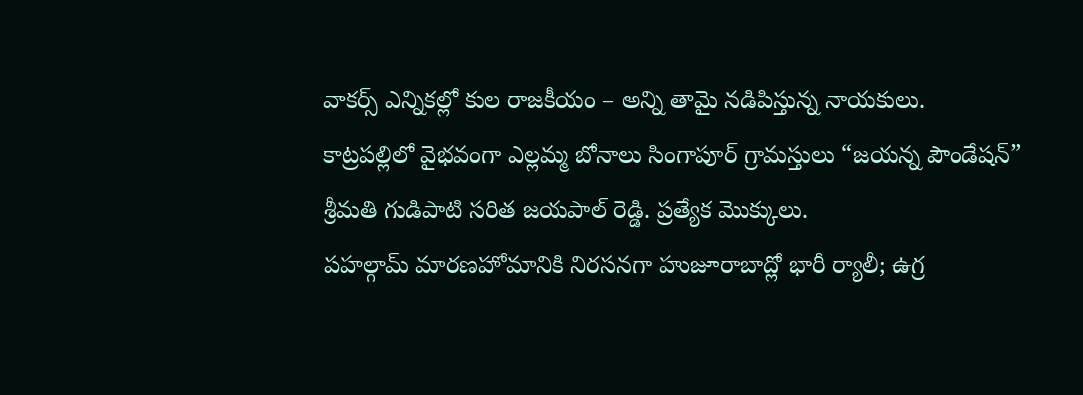వాకర్స్ ఎన్నికల్లో కుల రాజకీయం – అన్ని తామై నడిపిస్తున్న నాయకులు.
కాట్రపల్లిలో వైభవంగా ఎల్లమ్మ బోనాలు సింగాపూర్ గ్రామస్తులు “జయన్న పౌండేషన్” శ్రీమతి గుడిపాటి సరిత జయపాల్ రెడ్డి. ప్రత్యేక మొక్కులు.
పహల్గామ్ మారణహోమానికి నిరసనగా హుజూరాబాద్లో భారీ ర్యాలీ; ఉగ్ర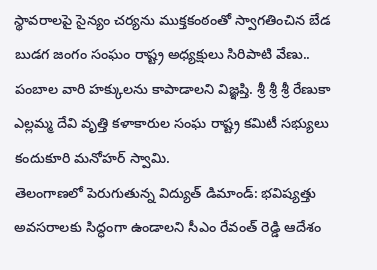స్థావరాలపై సైన్యం చర్యను ముక్తకంఠంతో స్వాగతించిన బేడ బుడగ జంగం సంఘం రాష్ట్ర అధ్యక్షులు సిరిపాటి వేణు..
పంబాల వారి హక్కులను కాపాడాలని విజ్ఞప్తి. శ్రీ శ్రీ శ్రీ రేణుకా ఎల్లమ్మ దేవి వృత్తి కళాకారుల సంఘ రాష్ట్ర కమిటీ సభ్యులు కందుకూరి మనోహర్ స్వామి.
తెలంగాణలో పెరుగుతున్న విద్యుత్ డిమాండ్: భవిష్యత్తు అవసరాలకు సిద్ధంగా ఉండాలని సీఎం రేవంత్ రెడ్డి ఆదేశం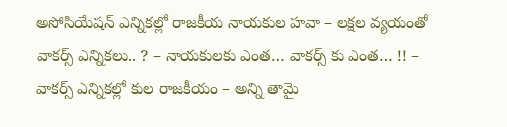అసోసియేషన్ ఎన్నికల్లో రాజకీయ నాయకుల హవా – లక్షల వ్యయంతో వాకర్స్ ఎన్నికలు.. ? – నాయకులకు ఎంత… వాకర్స్ కు ఎంత… !! – వాకర్స్ ఎన్నికల్లో కుల రాజకీయం – అన్ని తామై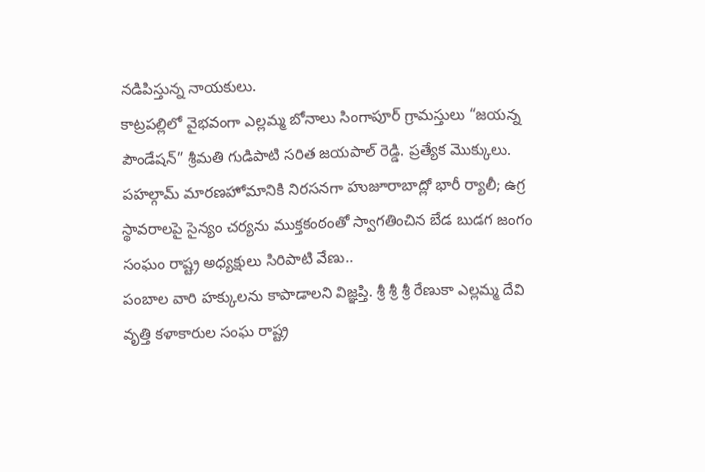నడిపిస్తున్న నాయకులు.
కాట్రపల్లిలో వైభవంగా ఎల్లమ్మ బోనాలు సింగాపూర్ గ్రామస్తులు “జయన్న పౌండేషన్” శ్రీమతి గుడిపాటి సరిత జయపాల్ రెడ్డి. ప్రత్యేక మొక్కులు.
పహల్గామ్ మారణహోమానికి నిరసనగా హుజూరాబాద్లో భారీ ర్యాలీ; ఉగ్ర స్థావరాలపై సైన్యం చర్యను ముక్తకంఠంతో స్వాగతించిన బేడ బుడగ జంగం సంఘం రాష్ట్ర అధ్యక్షులు సిరిపాటి వేణు..
పంబాల వారి హక్కులను కాపాడాలని విజ్ఞప్తి. శ్రీ శ్రీ శ్రీ రేణుకా ఎల్లమ్మ దేవి వృత్తి కళాకారుల సంఘ రాష్ట్ర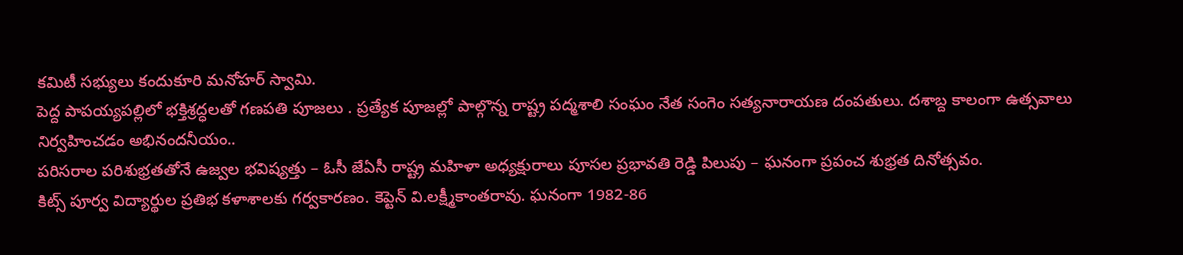కమిటీ సభ్యులు కందుకూరి మనోహర్ స్వామి.
పెద్ద పాపయ్యపల్లిలో భక్తిశ్రద్ధలతో గణపతి పూజలు . ప్రత్యేక పూజల్లో పాల్గొన్న రాష్ట్ర పద్మశాలి సంఘం నేత సంగెం సత్యనారాయణ దంపతులు. దశాబ్ద కాలంగా ఉత్సవాలు నిర్వహించడం అభినందనీయం..
పరిసరాల పరిశుభ్రతతోనే ఉజ్వల భవిష్యత్తు – ఓసీ జేఏసీ రాష్ట్ర మహిళా అధ్యక్షురాలు పూసల ప్రభావతి రెడ్డి పిలుపు – ఘనంగా ప్రపంచ శుభ్రత దినోత్సవం.
కిట్స్ పూర్వ విద్యార్థుల ప్రతిభ కళాశాలకు గర్వకారణం. కెప్టెన్ వి.లక్ష్మీకాంతరావు. ఘనంగా 1982-86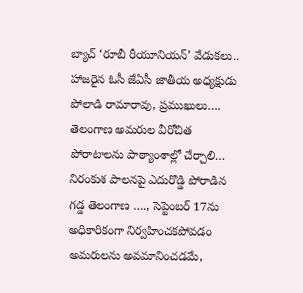బ్యాచ్ ‘రూబీ రీయూనియన్’ వేడుకలు.. హాజరైన ఓసీ జేఏసీ జాతీయ అధ్యక్షుడు పోలాడి రామారావు, ప్రముఖులు….
తెలంగాణ అమరుల వీరోచిత పోరాటాలను పాఠ్యాంశాల్లో చేర్చాలి… నిరంకుశ పాలనపై ఎదురొడ్డి పోరాడిన గడ్డ తెలంగాణ …., సెప్టెంబర్ 17ను అధికారికంగా నిర్వహించకపోవడం అమరులను అవమానించడమే,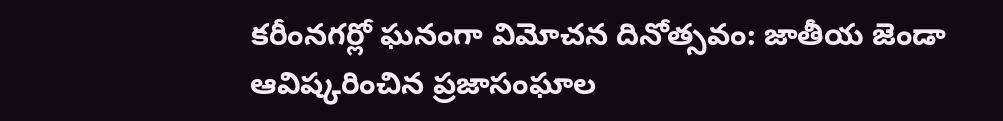కరీంనగర్లో ఘనంగా విమోచన దినోత్సవం: జాతీయ జెండా ఆవిష్కరించిన ప్రజాసంఘాల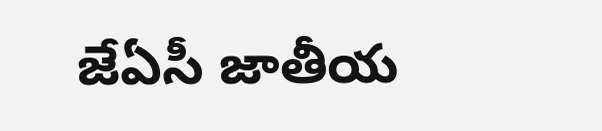జేఏసీ జాతీయ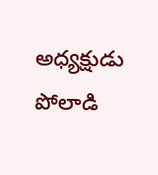అధ్యక్షుడు పోలాడి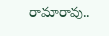రామారావు..